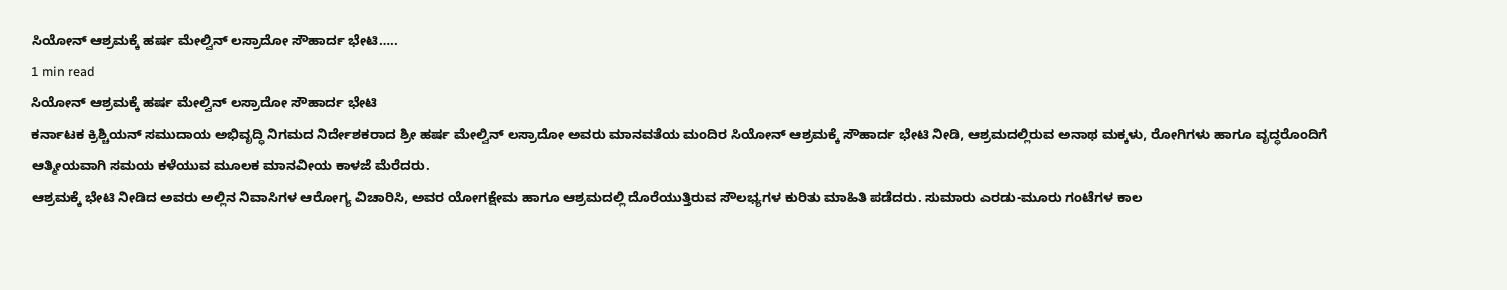ಸಿಯೋನ್ ಆಶ್ರಮಕ್ಕೆ ಹರ್ಷ ಮೇಲ್ವಿನ್ ಲಸ್ರಾದೋ ಸೌಹಾರ್ದ ಭೇಟಿ…..
1 min read
ಸಿಯೋನ್ ಆಶ್ರಮಕ್ಕೆ ಹರ್ಷ ಮೇಲ್ವಿನ್ ಲಸ್ರಾದೋ ಸೌಹಾರ್ದ ಭೇಟಿ
ಕರ್ನಾಟಕ ಕ್ರಿಶ್ಚಿಯನ್ ಸಮುದಾಯ ಅಭಿವೃದ್ಧಿ ನಿಗಮದ ನಿರ್ದೇಶಕರಾದ ಶ್ರೀ ಹರ್ಷ ಮೇಲ್ವಿನ್ ಲಸ್ರಾದೋ ಅವರು ಮಾನವತೆಯ ಮಂದಿರ ಸಿಯೋನ್ ಆಶ್ರಮಕ್ಕೆ ಸೌಹಾರ್ದ ಭೇಟಿ ನೀಡಿ, ಆಶ್ರಮದಲ್ಲಿರುವ ಅನಾಥ ಮಕ್ಕಳು, ರೋಗಿಗಳು ಹಾಗೂ ವೃದ್ಧರೊಂದಿಗೆ ಆತ್ಮೀಯವಾಗಿ ಸಮಯ ಕಳೆಯುವ ಮೂಲಕ ಮಾನವೀಯ ಕಾಳಜೆ ಮೆರೆದರು.
ಆಶ್ರಮಕ್ಕೆ ಭೇಟಿ ನೀಡಿದ ಅವರು ಅಲ್ಲಿನ ನಿವಾಸಿಗಳ ಆರೋಗ್ಯ ವಿಚಾರಿಸಿ, ಅವರ ಯೋಗಕ್ಷೇಮ ಹಾಗೂ ಆಶ್ರಮದಲ್ಲಿ ದೊರೆಯುತ್ತಿರುವ ಸೌಲಭ್ಯಗಳ ಕುರಿತು ಮಾಹಿತಿ ಪಡೆದರು. ಸುಮಾರು ಎರಡು-ಮೂರು ಗಂಟೆಗಳ ಕಾಲ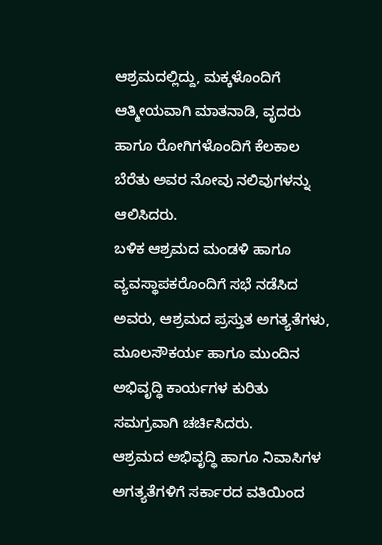ಆಶ್ರಮದಲ್ಲಿದ್ದು, ಮಕ್ಕಳೊಂದಿಗೆ ಆತ್ಮೀಯವಾಗಿ ಮಾತನಾಡಿ, ವೃದರು ಹಾಗೂ ರೋಗಿಗಳೊಂದಿಗೆ ಕೆಲಕಾಲ ಬೆರೆತು ಅವರ ನೋವು ನಲಿವುಗಳನ್ನು ಆಲಿಸಿದರು.
ಬಳಿಕ ಆಶ್ರಮದ ಮಂಡಳಿ ಹಾಗೂ ವ್ಯವಸ್ಥಾಪಕರೊಂದಿಗೆ ಸಭೆ ನಡೆಸಿದ ಅವರು, ಆಶ್ರಮದ ಪ್ರಸ್ತುತ ಅಗತ್ಯತೆಗಳು, ಮೂಲಸೌಕರ್ಯ ಹಾಗೂ ಮುಂದಿನ ಅಭಿವೃದ್ಧಿ ಕಾರ್ಯಗಳ ಕುರಿತು ಸಮಗ್ರವಾಗಿ ಚರ್ಚಿಸಿದರು.
ಆಶ್ರಮದ ಅಭಿವೃದ್ಧಿ ಹಾಗೂ ನಿವಾಸಿಗಳ ಅಗತ್ಯತೆಗಳಿಗೆ ಸರ್ಕಾರದ ವತಿಯಿಂದ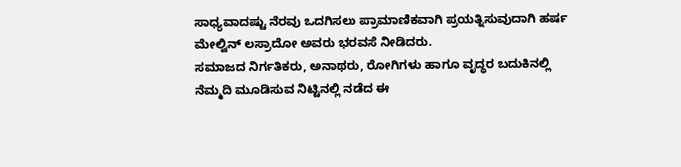ಸಾಧ್ಯವಾದಷ್ಟು ನೆರವು ಒದಗಿಸಲು ಪ್ರಾಮಾಣಿಕವಾಗಿ ಪ್ರಯತ್ನಿಸುವುದಾಗಿ ಹರ್ಷ ಮೇಲ್ವಿನ್ ಲಸ್ರಾದೋ ಅವರು ಭರವಸೆ ನೀಡಿದರು.
ಸಮಾಜದ ನಿರ್ಗತಿಕರು, ಅನಾಥರು, ರೋಗಿಗಳು ಹಾಗೂ ವೃದ್ಧರ ಬದುಕಿನಲ್ಲಿ ನೆಮ್ಮದಿ ಮೂಡಿಸುವ ನಿಟ್ಟಿನಲ್ಲಿ ನಡೆದ ಈ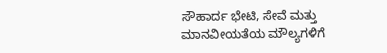ಸೌಹಾರ್ದ ಭೇಟಿ, ಸೇವೆ ಮತ್ತು ಮಾನವೀಯತೆಯ ಮೌಲ್ಯಗಳಿಗೆ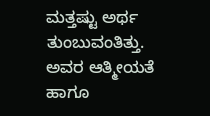ಮತ್ತಷ್ಟು ಅರ್ಥ ತುಂಬುವಂತಿತ್ತು. ಅವರ ಆತ್ಮೀಯತೆ ಹಾಗೂ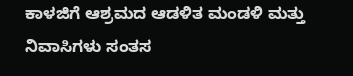ಕಾಳಜಿಗೆ ಆಶ್ರಮದ ಆಡಳಿತ ಮಂಡಳಿ ಮತ್ತು ನಿವಾಸಿಗಳು ಸಂತಸ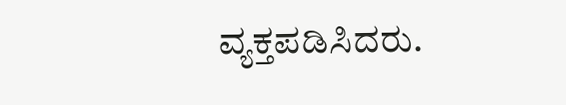ವ್ಯಕ್ತಪಡಿಸಿದರು.